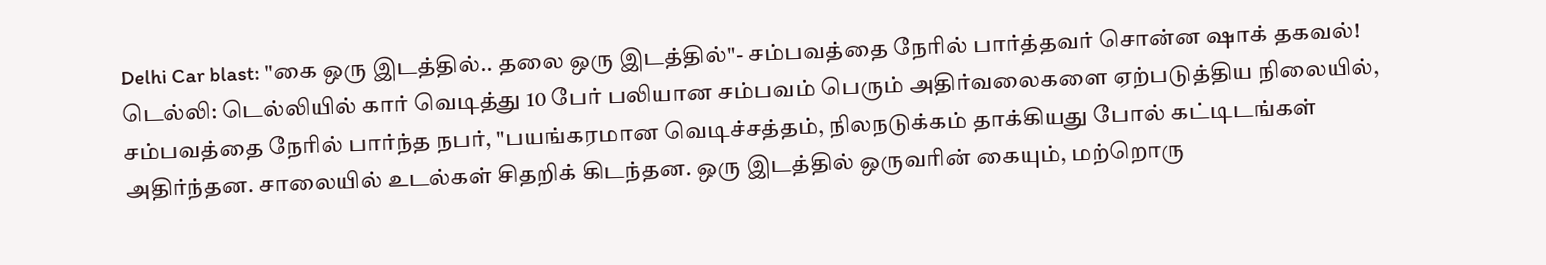Delhi Car blast: "கை ஒரு இடத்தில்.. தலை ஒரு இடத்தில்"- சம்பவத்தை நேரில் பார்த்தவர் சொன்ன ஷாக் தகவல்!
டெல்லி: டெல்லியில் கார் வெடித்து 10 பேர் பலியான சம்பவம் பெரும் அதிர்வலைகளை ஏற்படுத்திய நிலையில், சம்பவத்தை நேரில் பார்ந்த நபர், "பயங்கரமான வெடிச்சத்தம், நிலநடுக்கம் தாக்கியது போல் கட்டிடங்கள் அதிர்ந்தன. சாலையில் உடல்கள் சிதறிக் கிடந்தன. ஒரு இடத்தில் ஒருவரின் கையும், மற்றொரு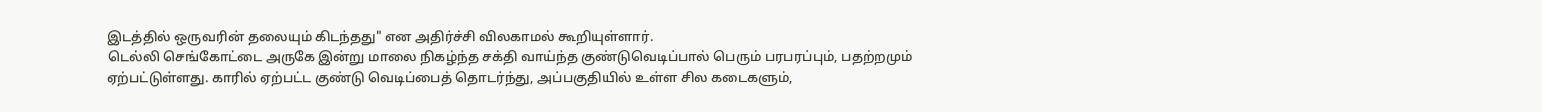இடத்தில் ஒருவரின் தலையும் கிடந்தது" என அதிர்ச்சி விலகாமல் கூறியுள்ளார்.
டெல்லி செங்கோட்டை அருகே இன்று மாலை நிகழ்ந்த சக்தி வாய்ந்த குண்டுவெடிப்பால் பெரும் பரபரப்பும், பதற்றமும் ஏற்பட்டுள்ளது. காரில் ஏற்பட்ட குண்டு வெடிப்பைத் தொடர்ந்து, அப்பகுதியில் உள்ள சில கடைகளும்,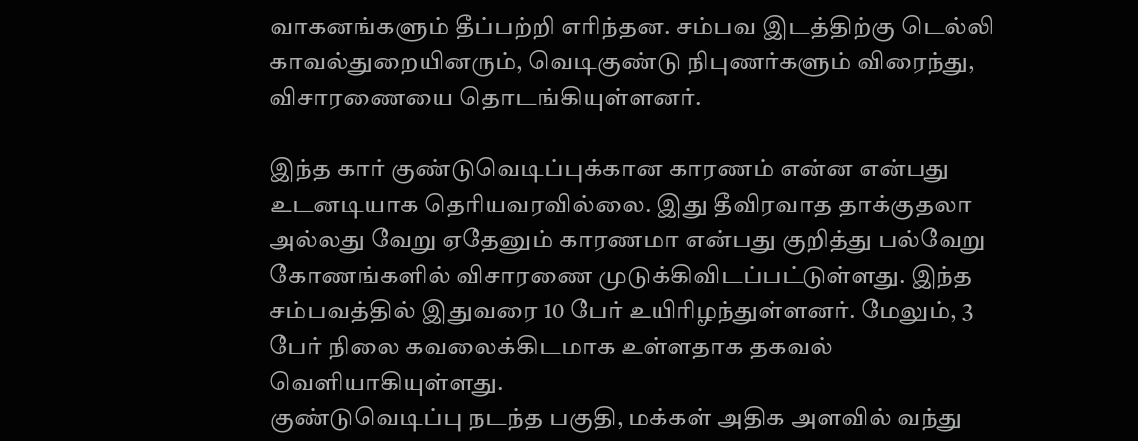வாகனங்களும் தீப்பற்றி எரிந்தன. சம்பவ இடத்திற்கு டெல்லி காவல்துறையினரும், வெடிகுண்டு நிபுணர்களும் விரைந்து, விசாரணையை தொடங்கியுள்ளனர்.

இந்த கார் குண்டுவெடிப்புக்கான காரணம் என்ன என்பது உடனடியாக தெரியவரவில்லை. இது தீவிரவாத தாக்குதலா அல்லது வேறு ஏதேனும் காரணமா என்பது குறித்து பல்வேறு கோணங்களில் விசாரணை முடுக்கிவிடப்பட்டுள்ளது. இந்த சம்பவத்தில் இதுவரை 10 பேர் உயிரிழந்துள்ளனர். மேலும், 3 பேர் நிலை கவலைக்கிடமாக உள்ளதாக தகவல் வெளியாகியுள்ளது.
குண்டுவெடிப்பு நடந்த பகுதி, மக்கள் அதிக அளவில் வந்து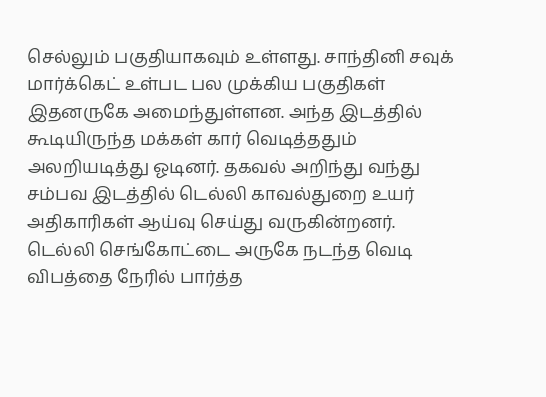செல்லும் பகுதியாகவும் உள்ளது. சாந்தினி சவுக் மார்க்கெட் உள்பட பல முக்கிய பகுதிகள் இதனருகே அமைந்துள்ளன. அந்த இடத்தில் கூடியிருந்த மக்கள் கார் வெடித்ததும் அலறியடித்து ஓடினர். தகவல் அறிந்து வந்து சம்பவ இடத்தில் டெல்லி காவல்துறை உயர் அதிகாரிகள் ஆய்வு செய்து வருகின்றனர்.
டெல்லி செங்கோட்டை அருகே நடந்த வெடி விபத்தை நேரில் பார்த்த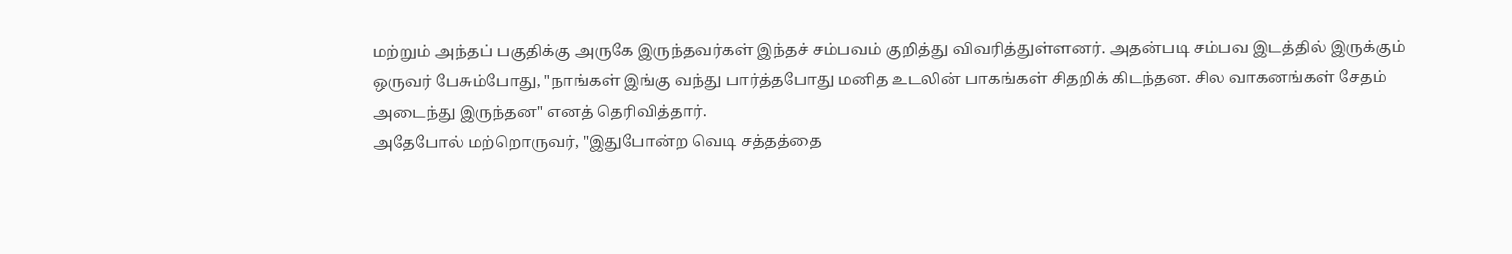மற்றும் அந்தப் பகுதிக்கு அருகே இருந்தவர்கள் இந்தச் சம்பவம் குறித்து விவரித்துள்ளனர். அதன்படி சம்பவ இடத்தில் இருக்கும் ஒருவர் பேசும்போது, "நாங்கள் இங்கு வந்து பார்த்தபோது மனித உடலின் பாகங்கள் சிதறிக் கிடந்தன. சில வாகனங்கள் சேதம் அடைந்து இருந்தன" எனத் தெரிவித்தார்.
அதேபோல் மற்றொருவர், "இதுபோன்ற வெடி சத்தத்தை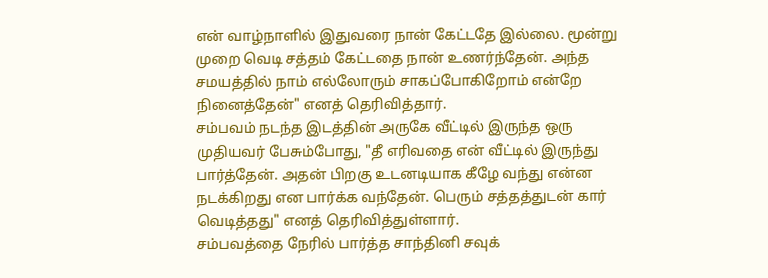என் வாழ்நாளில் இதுவரை நான் கேட்டதே இல்லை. மூன்று முறை வெடி சத்தம் கேட்டதை நான் உணர்ந்தேன். அந்த சமயத்தில் நாம் எல்லோரும் சாகப்போகிறோம் என்றே நினைத்தேன்" எனத் தெரிவித்தார்.
சம்பவம் நடந்த இடத்தின் அருகே வீட்டில் இருந்த ஒரு முதியவர் பேசும்போது, "தீ எரிவதை என் வீட்டில் இருந்து பார்த்தேன். அதன் பிறகு உடனடியாக கீழே வந்து என்ன நடக்கிறது என பார்க்க வந்தேன். பெரும் சத்தத்துடன் கார் வெடித்தது" எனத் தெரிவித்துள்ளார்.
சம்பவத்தை நேரில் பார்த்த சாந்தினி சவுக்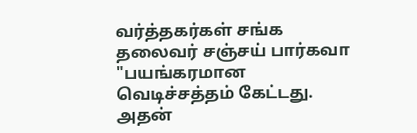வர்த்தகர்கள் சங்க தலைவர் சஞ்சய் பார்கவா "பயங்கரமான வெடிச்சத்தம் கேட்டது. அதன்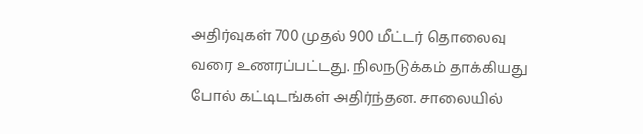அதிர்வுகள் 700 முதல் 900 மீட்டர் தொலைவு வரை உணரப்பட்டது. நிலநடுக்கம் தாக்கியது போல் கட்டிடங்கள் அதிர்ந்தன. சாலையில்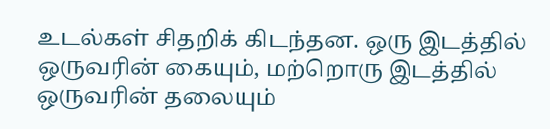உடல்கள் சிதறிக் கிடந்தன. ஒரு இடத்தில் ஒருவரின் கையும், மற்றொரு இடத்தில் ஒருவரின் தலையும்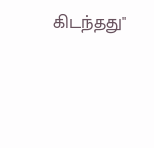கிடந்தது"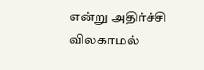என்று அதிர்ச்சி விலகாமல்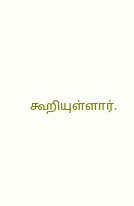கூறியுள்ளார்.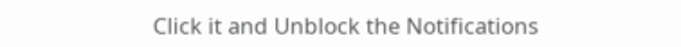Click it and Unblock the Notifications